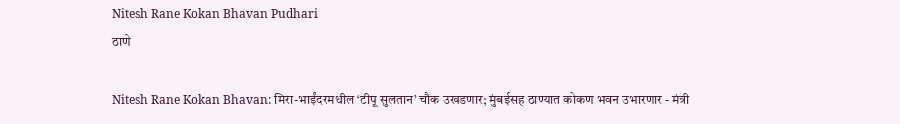Nitesh Rane Kokan Bhavan Pudhari
ठाणे

Nitesh Rane Kokan Bhavan: मिरा-भाईंदरमधील ‌‘टीपू सुलतान‌’ चौक उखडणार; मुंबईसह ठाण्यात कोकण भवन उभारणार - मंत्री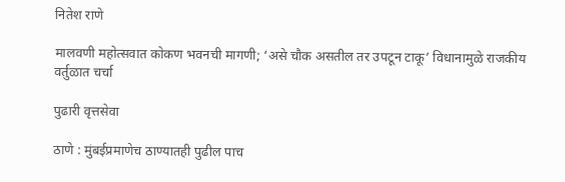नितेश राणे

मालवणी महोत्सवात कोकण भवनची मागणी; ‘असे चौक असतील तर उपटून टाकू’ विधानामुळे राजकीय वर्तुळात चर्चा

पुढारी वृत्तसेवा

ठाणे : मुंबईप्रमाणेच ठाण्यातही पुढील पाच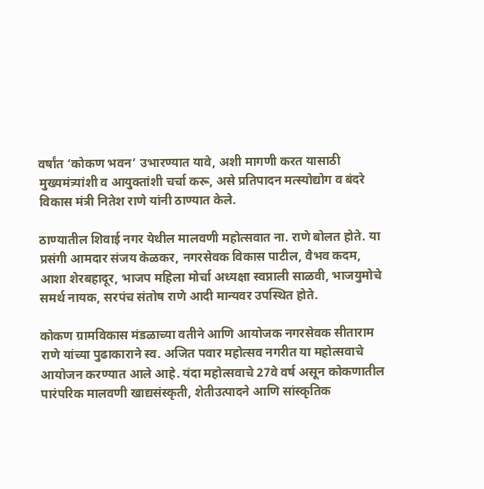वर्षांत ‌‘कोकण भवन‌’ उभारण्यात यावे, अशी मागणी करत यासाठी मुख्यमंत्र्यांशी व आयुक्तांशी चर्चा करू, असे प्रतिपादन मत्स्योद्योग व बंदरे विकास मंत्री नितेश राणे यांनी ठाण्यात केले.

ठाण्यातील शिवाई नगर येथील मालवणी महोत्सवात ना. राणे बोलत होते. या प्रसंगी आमदार संजय केळकर, नगरसेवक विकास पाटील, वैभव कदम, आशा शेरबहादूर, भाजप महिला मोर्चा अध्यक्षा स्वप्नाली साळवी, भाजयुमोचे समर्थ नायक, सरपंच संतोष राणे आदी मान्यवर उपस्थित होते.

कोकण ग्रामविकास मंडळाच्या वतीने आणि आयोजक नगरसेवक सीताराम राणे यांच्या पुढाकाराने स्व. अजित पवार महोत्सव नगरीत या महोत्सवाचे आयोजन करण्यात आले आहे. यंदा महोत्सवाचे 27वे वर्ष असून कोकणातील पारंपरिक मालवणी खाद्यसंस्कृती, शेतीउत्पादने आणि सांस्कृतिक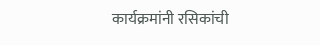कार्यक्रमांनी रसिकांची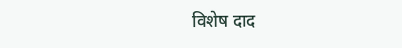विशेष दाद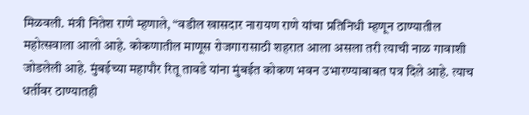मिळवली. मंत्री नितेश राणे म्हणाले, “वडील खासदार नारायण राणे यांचा प्रतिनिधी म्हणून ठाण्यातील महोत्सवाला आलो आहे. कोकणातील माणूस रोजगारासाठी शहरात आला असला तरी त्याची नाळ गावाशी जोडलेली आहे. मुंबईच्या महापौर रितू तावडे यांना मुंबईत कोकण भवन उभारण्याबाबत पत्र दिले आहे. त्याच धर्तीवर ठाण्यातही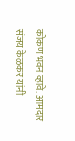कोकण भवन व्हावे. आमदार संजय केळकर यांनी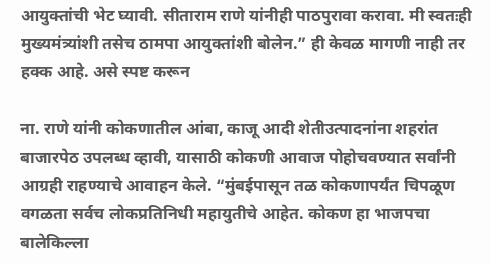आयुक्तांची भेट घ्यावी. सीताराम राणे यांनीही पाठपुरावा करावा. मी स्वतःही मुख्यमंत्र्यांशी तसेच ठामपा आयुक्तांशी बोलेन.” ही केवळ मागणी नाही तर हक्क आहे. असे स्पष्ट करून

ना. राणे यांनी कोकणातील आंबा, काजू आदी शेतीउत्पादनांना शहरांत बाजारपेठ उपलब्ध व्हावी, यासाठी कोकणी आवाज पोहोचवण्यात सर्वांनी आग्रही राहण्याचे आवाहन केले. “मुंबईपासून तळ कोकणापर्यंत चिपळूण वगळता सर्वच लोकप्रतिनिधी महायुतीचे आहेत. कोकण हा भाजपचा बालेकिल्ला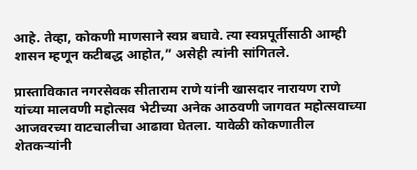आहे. तेव्हा, कोकणी माणसाने स्वप्न बघावे. त्या स्वप्नपूर्तीसाठी आम्ही शासन म्हणून कटीबद्ध आहोत,” असेही त्यांनी सांगितले.

प्रास्ताविकात नगरसेवक सीताराम राणे यांनी खासदार नारायण राणे यांच्या मालवणी महोत्सव भेटीच्या अनेक आठवणी जागवत महोत्सवाच्या आजवरच्या वाटचालीचा आढावा घेतला. यावेळी कोकणातील शेतकऱ्यांनी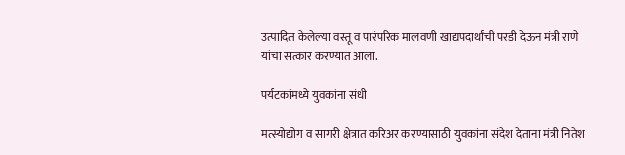उत्पादित केलेल्या वस्तू व पारंपरिक मालवणी खाद्यपदार्थांची परडी देऊन मंत्री राणे यांचा सत्कार करण्यात आला.

पर्यटकांमध्ये युवकांना संधी

मत्स्योद्योग व सागरी क्षेत्रात करिअर करण्यासाठी युवकांना संदेश देताना मंत्री नितेश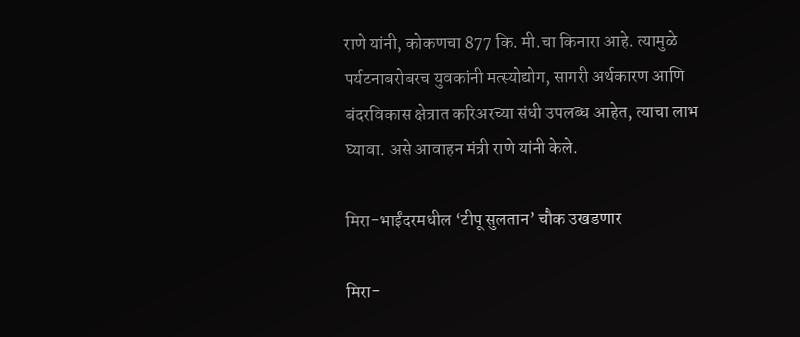राणे यांनी, कोकणचा 877 कि. मी.चा किनारा आहे. त्यामुळे पर्यटनाबरोबरच युवकांनी मत्स्योद्योग, सागरी अर्थकारण आणि बंदरविकास क्षेत्रात करिअरच्या संधी उपलब्ध आहेत, त्याचा लाभ घ्यावा. असे आवाहन मंत्री राणे यांनी केले.

मिरा-भाईंदरमधील ‌‘टीपू सुलतान‌’ चौक उखडणार

मिरा-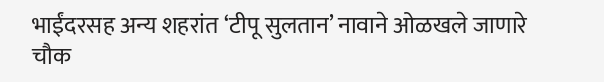भाईंदरसह अन्य शहरांत ‌‘टीपू सुलतान‌’ नावाने ओळखले जाणारे चौक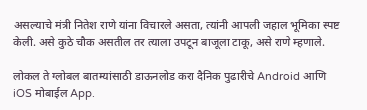असल्याचे मंत्री नितेश राणे यांना विचारले असता, त्यांनी आपली जहाल भूमिका स्पष्ट केली. असे कुठे चौक असतील तर त्याला उपटून बाजूला टाकू, असे राणे म्हणाले.

लोकल ते ग्लोबल बातम्यांसाठी डाऊनलोड करा दैनिक पुढारीचे Android आणि iOS मोबाईल App.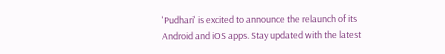'Pudhari' is excited to announce the relaunch of its Android and iOS apps. Stay updated with the latest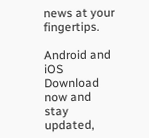news at your fingertips.

Android and iOS Download now and stay updated,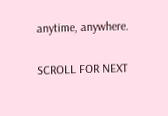anytime, anywhere.

SCROLL FOR NEXT